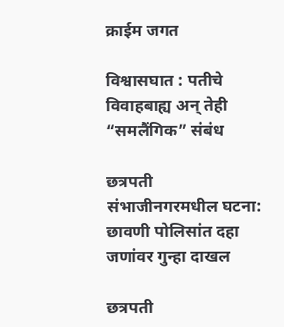क्राईम जगत

विश्वासघात : पतीचे विवाहबाह्य अन् तेही “समलैंगिक” संबंध

छत्रपती संभाजीनगरमधील घटना: छावणी पोलिसांत दहा जणांवर गुन्हा दाखल

छत्रपती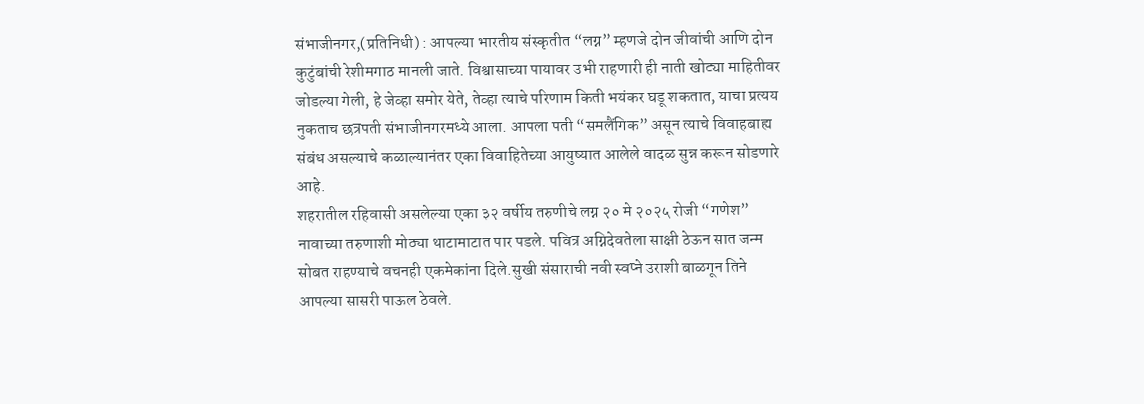संभाजीनगर,(प्रतिनिधी) : आपल्या भारतीय संस्कृतीत “लग्न” म्हणजे दोन जीवांची आणि दोन कुटुंबांची रेशीमगाठ मानली जाते. विश्वासाच्या पायावर उभी राहणारी ही नाती खोट्या माहितीवर जोडल्या गेली, हे जेव्हा समोर येते, तेव्हा त्याचे परिणाम किती भयंकर घडू शकतात, याचा प्रत्यय नुकताच छत्रपती संभाजीनगरमध्ये आला. आपला पती “समलैंगिक” असून त्याचे विवाहबाह्य संबंध असल्याचे कळाल्यानंतर एका विवाहितेच्या आयुष्यात आलेले वादळ सुन्न करून सोडणारे आहे.
शहरातील रहिवासी असलेल्या एका ३२ वर्षीय तरुणीचे लग्न २० मे २०२५ रोजी “गणेश” नावाच्या तरुणाशी मोठ्या थाटामाटात पार पडले. पवित्र अग्निदेवतेला साक्षी ठेऊन सात जन्म सोबत राहण्याचे वचनही एकमेकांना दिले.सुखी संसाराची नवी स्वप्ने उराशी बाळगून तिने आपल्या सासरी पाऊल ठेवले.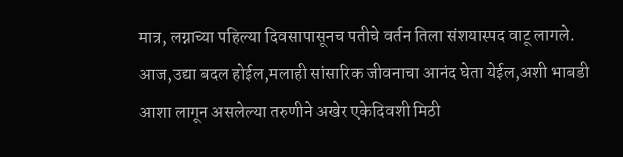मात्र, लग्नाच्या पहिल्या दिवसापासूनच पतीचे वर्तन तिला संशयास्पद वाटू लागले. आज,उद्या बदल होईल,मलाही सांसारिक जीवनाचा आनंद घेता येईल,अशी भाबडी आशा लागून असलेल्या तरुणीने अखेर एकेदिवशी मिठी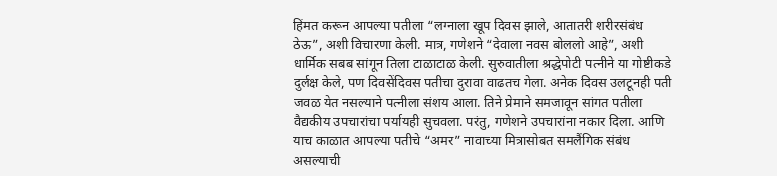हिंमत करून आपल्या पतीला “लग्नाला खूप दिवस झाले, आतातरी शरीरसंबंध ठेऊ”, अशी विचारणा केली. मात्र, गणेशने “देवाला नवस बोललो आहे”, अशी धार्मिक सबब सांगून तिला टाळाटाळ केली. सुरुवातीला श्रद्धेपोटी पत्नीने या गोष्टीकडे दुर्लक्ष केले, पण दिवसेंदिवस पतीचा दुरावा वाढतच गेला. अनेक दिवस उलटूनही पती जवळ येत नसल्याने पत्नीला संशय आला. तिने प्रेमाने समजावून सांगत पतीला वैद्यकीय उपचारांचा पर्यायही सुचवला. परंतु, गणेशने उपचारांना नकार दिला. आणि याच काळात आपल्या पतीचे “अमर” नावाच्या मित्रासोबत समलैंगिक संबंध असल्याची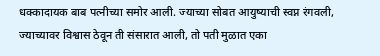धक्कादायक बाब पत्नीच्या समोर आली. ज्याच्या सोबत आयुष्याची स्वप्न रंगवली, ज्याच्यावर विश्वास ठेवून ती संसारात आली, तो पती मुळात एका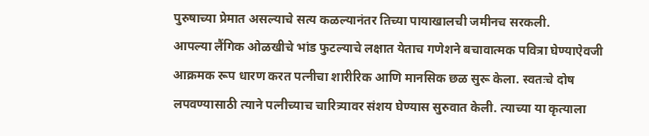पुरुषाच्या प्रेमात असल्याचे सत्य कळल्यानंतर तिच्या पायाखालची जमीनच सरकली.
आपल्या लैंगिक ओळखीचे भांड फुटल्याचे लक्षात येताच गणेशने बचावात्मक पवित्रा घेण्याऐवजी आक्रमक रूप धारण करत पत्नीचा शारीरिक आणि मानसिक छळ सुरू केला. स्वतःचे दोष लपवण्यासाठी त्याने पत्नीच्याच चारित्र्यावर संशय घेण्यास सुरुवात केली. त्याच्या या कृत्याला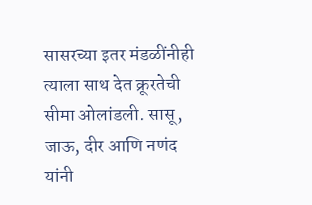सासरच्या इतर मंडळींनीही त्याला साथ देत क्रूरतेची सीमा ओलांडली. सासू, जाऊ, दीर आणि नणंद यांनी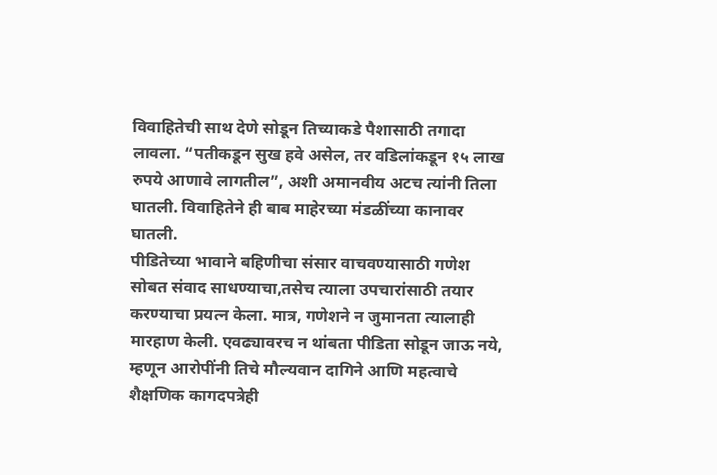विवाहितेची साथ देणे सोडून तिच्याकडे पैशासाठी तगादा लावला. “पतीकडून सुख हवे असेल, तर वडिलांकडून १५ लाख रुपये आणावे लागतील”, अशी अमानवीय अटच त्यांनी तिला घातली. विवाहितेने ही बाब माहेरच्या मंडळींच्या कानावर घातली.
पीडितेच्या भावाने बहिणीचा संसार वाचवण्यासाठी गणेश सोबत संवाद साधण्याचा,तसेच त्याला उपचारांसाठी तयार करण्याचा प्रयत्न केला. मात्र, गणेशने न जुमानता त्यालाही मारहाण केली. एवढ्यावरच न थांबता पीडिता सोडून जाऊ नये, म्हणून आरोपींनी तिचे मौल्यवान दागिने आणि महत्वाचे शैक्षणिक कागदपत्रेही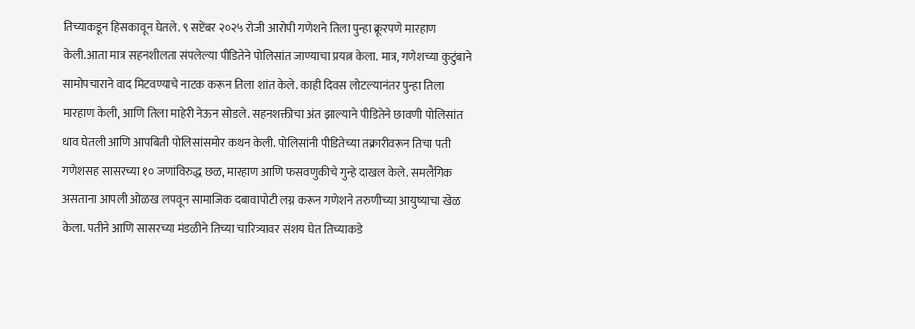तिच्याकडून हिसकावून घेतले. ९ सप्टेंबर २०२५ रोजी आरोपी गणेशने तिला पुन्हा क्रूरपणे मारहाण केली.आता मात्र सहनशीलता संपलेल्या पीडितेने पोलिसांत जाण्याचा प्रयत्न केला. मात्र, गणेशच्या कुटुंबाने सामोपचाराने वाद मिटवण्याचे नाटक करून तिला शांत केले. काही दिवस लोटल्यानंतर पुन्हा तिला मारहाण केली, आणि तिला माहेरी नेऊन सोडले. सहनशक्तीचा अंत झाल्याने पीडितेने छावणी पोलिसांत धाव घेतली आणि आपबिती पोलिसांसमोर कथन केली. पोलिसांनी पीडितेच्या तक्रारीवरून तिचा पती गणेशसह सासरच्या १० जणांविरुद्ध छळ, मारहाण आणि फसवणुकीचे गुन्हे दाखल केले. समलैंगिक असताना आपली ओळख लपवून सामाजिक दबावापोटी लग्न करून गणेशने तरुणीच्या आयुष्याचा खेळ केला. पतीने आणि सासरच्या मंडळीने तिच्या चारित्र्यावर संशय घेत तिच्याकडे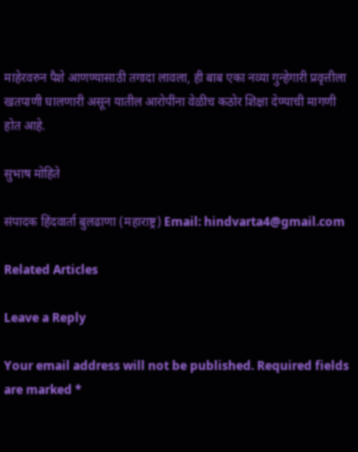माहेरवरुन पैशे आणण्यासाठी तगादा लावला, ही बाब एका नव्या गुन्हेगारी प्रवृत्तीला खतपाणी घालणारी असून यातील आरोपींना वेळीच कठोर शिक्षा देण्याची मागणी होत आहे.

सुभाष मोहिते

संपादक हिंदवार्ता बुलढाणा (महाराष्ट्र) Email: hindvarta4@gmail.com

Related Articles

Leave a Reply

Your email address will not be published. Required fields are marked *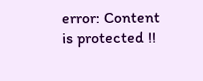error: Content is protected !!